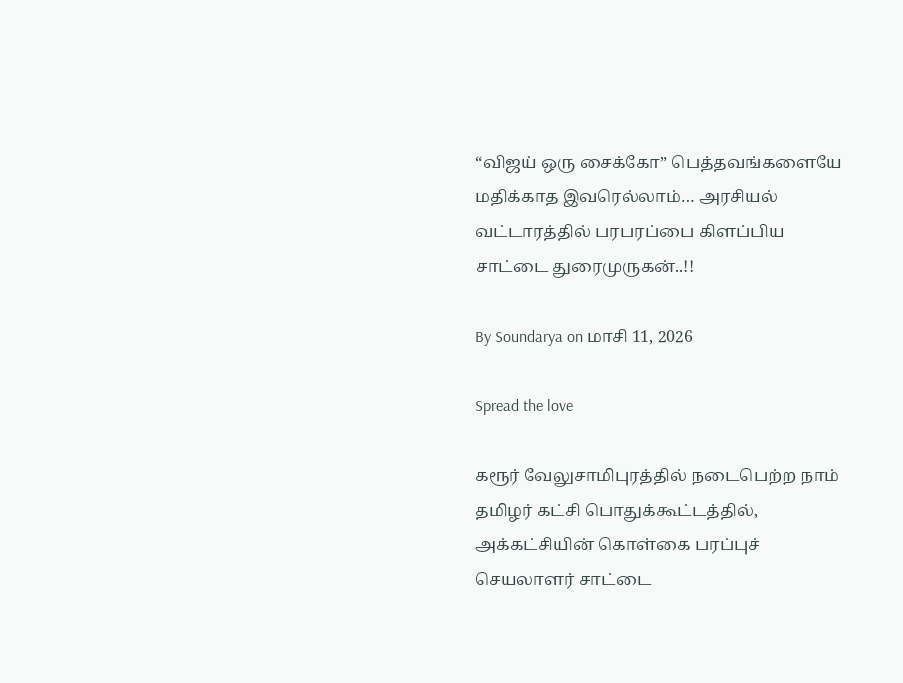“விஜய் ஒரு சைக்கோ” பெத்தவங்களையே மதிக்காத இவரெல்லாம்… அரசியல் வட்டாரத்தில் பரபரப்பை கிளப்பிய சாட்டை துரைமுருகன்..!!

By Soundarya on மாசி 11, 2026

Spread the love

கரூர் வேலுசாமிபுரத்தில் நடைபெற்ற நாம் தமிழர் கட்சி பொதுக்கூட்டத்தில், அக்கட்சியின் கொள்கை பரப்புச் செயலாளர் சாட்டை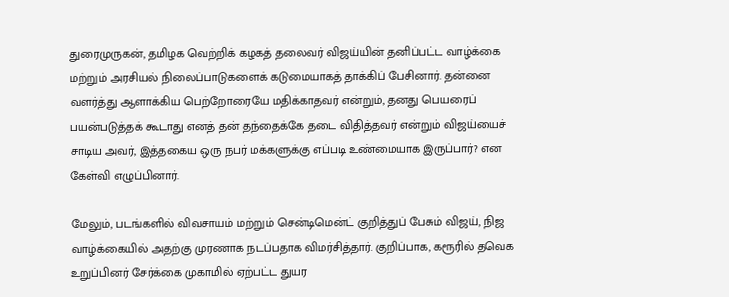துரைமுருகன், தமிழக வெற்றிக் கழகத் தலைவர் விஜய்யின் தனிப்பட்ட வாழ்க்கை மற்றும் அரசியல் நிலைப்பாடுகளைக் கடுமையாகத் தாக்கிப் பேசினார். தன்னை வளர்த்து ஆளாக்கிய பெற்றோரையே மதிக்காதவர் என்றும், தனது பெயரைப் பயன்படுத்தக் கூடாது எனத் தன் தந்தைக்கே தடை விதித்தவர் என்றும் விஜய்யைச் சாடிய அவர், இத்தகைய ஒரு நபர் மக்களுக்கு எப்படி உண்மையாக இருப்பார்? என கேள்வி எழுப்பினார்.

மேலும், படங்களில் விவசாயம் மற்றும் சென்டிமென்ட் குறித்துப் பேசும் விஜய், நிஜ வாழ்க்கையில் அதற்கு முரணாக நடப்பதாக விமர்சித்தார். குறிப்பாக, கரூரில் தவெக உறுப்பினர் சேர்க்கை முகாமில் ஏற்பட்ட துயர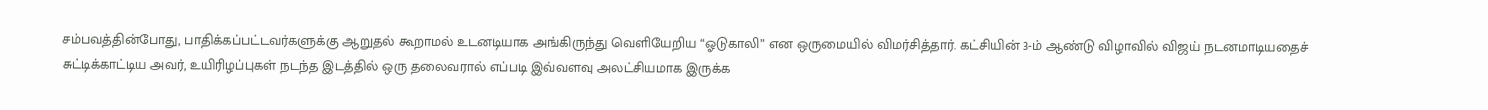சம்பவத்தின்போது, பாதிக்கப்பட்டவர்களுக்கு ஆறுதல் கூறாமல் உடனடியாக அங்கிருந்து வெளியேறிய “ஓடுகாலி” என ஒருமையில் விமர்சித்தார். கட்சியின் 3-ம் ஆண்டு விழாவில் விஜய் நடனமாடியதைச் சுட்டிக்காட்டிய அவர், உயிரிழப்புகள் நடந்த இடத்தில் ஒரு தலைவரால் எப்படி இவ்வளவு அலட்சியமாக இருக்க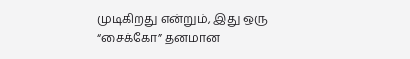முடிகிறது என்றும், இது ஒரு “சைக்கோ” தனமான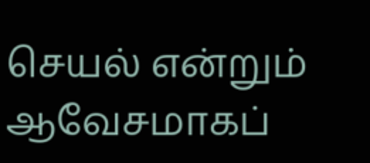செயல் என்றும் ஆவேசமாகப்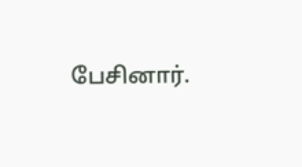பேசினார்.